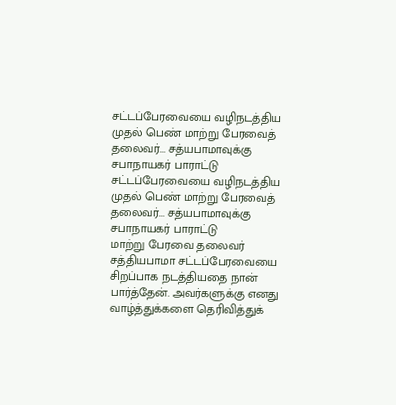சட்டப்பேரவையை வழிநடத்திய முதல் பெண் மாற்று பேரவைத் தலைவர்... சத்யபாமாவுக்கு சபாநாயகர் பாராட்டு
சட்டப்பேரவையை வழிநடத்திய முதல் பெண் மாற்று பேரவைத் தலைவர்... சத்யபாமாவுக்கு சபாநாயகர் பாராட்டு
மாற்று பேரவை தலைவர் சத்தியபாமா சட்டப்பேரவையை சிறப்பாக நடத்தியதை நான் பார்த்தேன். அவர்களுக்கு எனது வாழ்த்துக்களை தெரிவித்துக்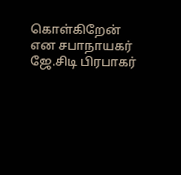கொள்கிறேன் என சபாநாயகர் ஜே.சிடி பிரபாகர்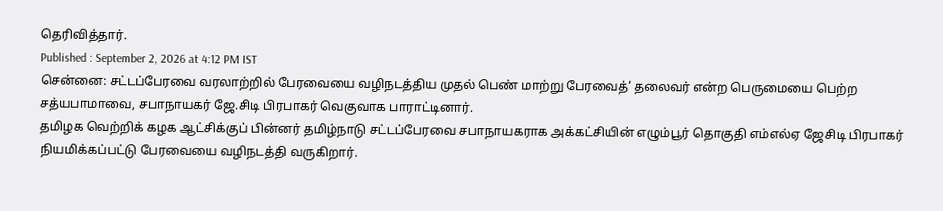தெரிவித்தார்.
Published : September 2, 2026 at 4:12 PM IST
சென்னை: சட்டப்பேரவை வரலாற்றில் பேரவையை வழிநடத்திய முதல் பெண் மாற்று பேரவைத்‘ தலைவர் என்ற பெருமையை பெற்ற சத்யபாமாவை, சபாநாயகர் ஜே.சிடி பிரபாகர் வெகுவாக பாராட்டினார்.
தமிழக வெற்றிக் கழக ஆட்சிக்குப் பின்னர் தமிழ்நாடு சட்டப்பேரவை சபாநாயகராக அக்கட்சியின் எழும்பூர் தொகுதி எம்எல்ஏ ஜேசிடி பிரபாகர் நியமிக்கப்பட்டு பேரவையை வழிநடத்தி வருகிறார்.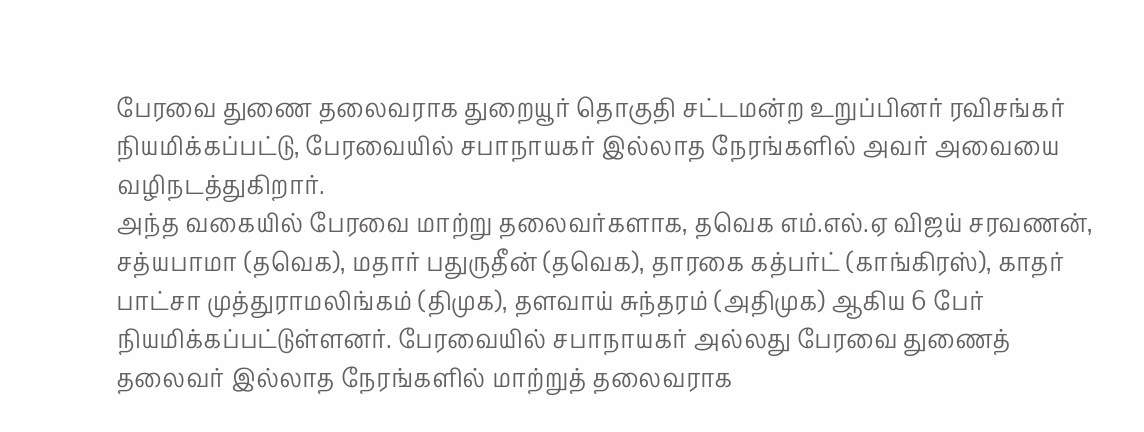பேரவை துணை தலைவராக துறையூர் தொகுதி சட்டமன்ற உறுப்பினர் ரவிசங்கர் நியமிக்கப்பட்டு, பேரவையில் சபாநாயகர் இல்லாத நேரங்களில் அவர் அவையை வழிநடத்துகிறார்.
அந்த வகையில் பேரவை மாற்று தலைவர்களாக, தவெக எம்.எல்.ஏ விஜய் சரவணன், சத்யபாமா (தவெக), மதார் பதுருதீன் (தவெக), தாரகை கத்பர்ட் (காங்கிரஸ்), காதர் பாட்சா முத்துராமலிங்கம் (திமுக), தளவாய் சுந்தரம் (அதிமுக) ஆகிய 6 பேர் நியமிக்கப்பட்டுள்ளனர். பேரவையில் சபாநாயகர் அல்லது பேரவை துணைத் தலைவர் இல்லாத நேரங்களில் மாற்றுத் தலைவராக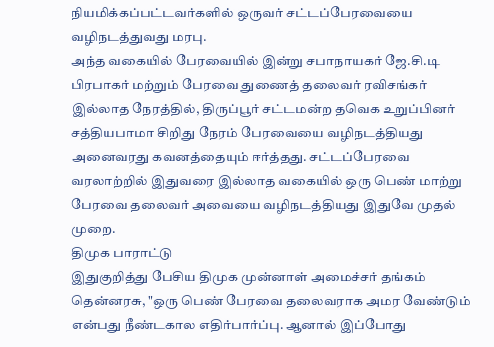நியமிக்கப்பட்டவர்களில் ஒருவர் சட்டப்பேரவையை வழிநடத்துவது மரபு.
அந்த வகையில் பேரவையில் இன்று சபாநாயகர் ஜே.சி.டி பிரபாகர் மற்றும் பேரவை துணைத் தலைவர் ரவிசங்கர் இல்லாத நேரத்தில், திருப்பூர் சட்டமன்ற தவெக உறுப்பினர் சத்தியபாமா சிறிது நேரம் பேரவையை வழிநடத்தியது அனைவரது கவனத்தையும் ஈர்த்தது. சட்டப்பேரவை வரலாற்றில் இதுவரை இல்லாத வகையில் ஒரு பெண் மாற்று பேரவை தலைவர் அவையை வழிநடத்தியது இதுவே முதல் முறை.
திமுக பாராட்டு
இதுகுறித்து பேசிய திமுக முன்னாள் அமைச்சர் தங்கம் தென்னரசு, "ஒரு பெண் பேரவை தலைவராக அமர வேண்டும் என்பது நீண்டகால எதிர்பார்ப்பு. ஆனால் இப்போது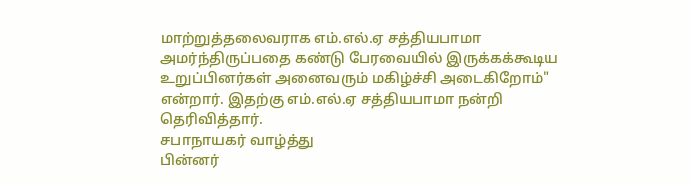மாற்றுத்தலைவராக எம்.எல்.ஏ சத்தியபாமா அமர்ந்திருப்பதை கண்டு பேரவையில் இருக்கக்கூடிய உறுப்பினர்கள் அனைவரும் மகிழ்ச்சி அடைகிறோம்" என்றார். இதற்கு எம்.எல்.ஏ சத்தியபாமா நன்றி தெரிவித்தார்.
சபாநாயகர் வாழ்த்து
பின்னர்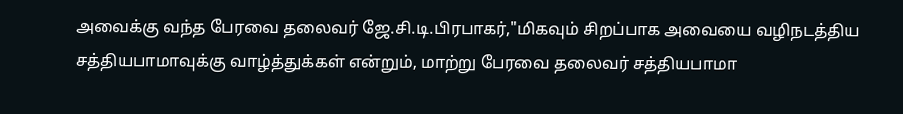அவைக்கு வந்த பேரவை தலைவர் ஜே.சி.டி.பிரபாகர்,"மிகவும் சிறப்பாக அவையை வழிநடத்திய சத்தியபாமாவுக்கு வாழ்த்துக்கள் என்றும், மாற்று பேரவை தலைவர் சத்தியபாமா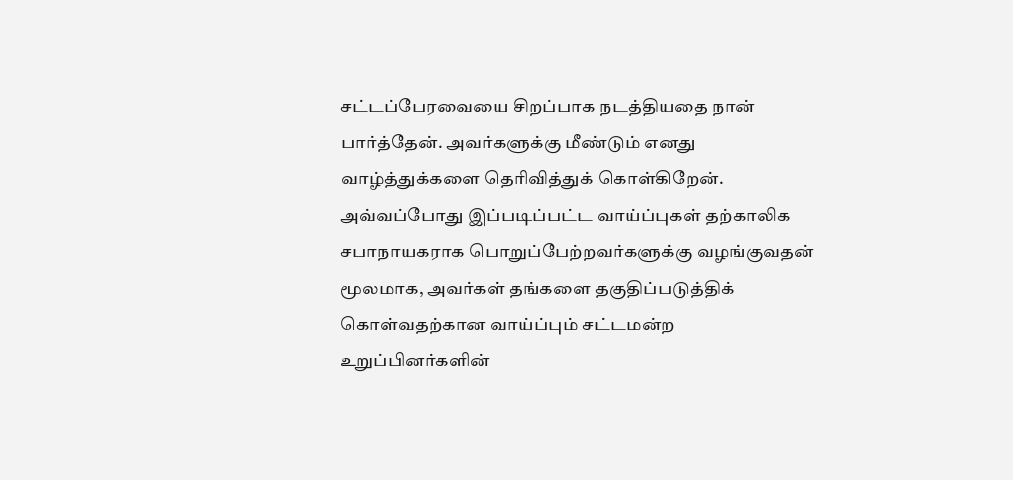சட்டப்பேரவையை சிறப்பாக நடத்தியதை நான் பார்த்தேன். அவர்களுக்கு மீண்டும் எனது வாழ்த்துக்களை தெரிவித்துக் கொள்கிறேன்.
அவ்வப்போது இப்படிப்பட்ட வாய்ப்புகள் தற்காலிக சபாநாயகராக பொறுப்பேற்றவர்களுக்கு வழங்குவதன் மூலமாக, அவர்கள் தங்களை தகுதிப்படுத்திக் கொள்வதற்கான வாய்ப்பும் சட்டமன்ற உறுப்பினர்களின்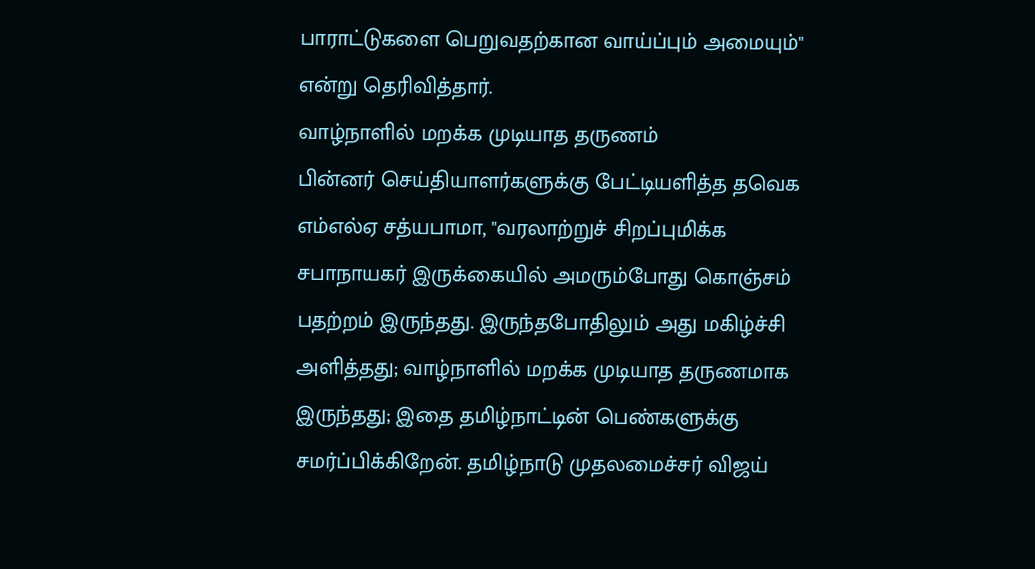பாராட்டுகளை பெறுவதற்கான வாய்ப்பும் அமையும்" என்று தெரிவித்தார்.
வாழ்நாளில் மறக்க முடியாத தருணம்
பின்னர் செய்தியாளர்களுக்கு பேட்டியளித்த தவெக எம்எல்ஏ சத்யபாமா, "வரலாற்றுச் சிறப்புமிக்க சபாநாயகர் இருக்கையில் அமரும்போது கொஞ்சம் பதற்றம் இருந்தது. இருந்தபோதிலும் அது மகிழ்ச்சி அளித்தது; வாழ்நாளில் மறக்க முடியாத தருணமாக இருந்தது; இதை தமிழ்நாட்டின் பெண்களுக்கு சமர்ப்பிக்கிறேன். தமிழ்நாடு முதலமைச்சர் விஜய்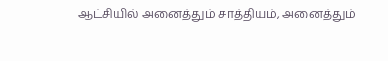ஆட்சியில் அனைத்தும் சாத்தியம், அனைத்தும்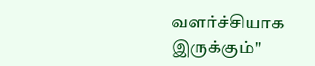வளர்ச்சியாக இருக்கும்"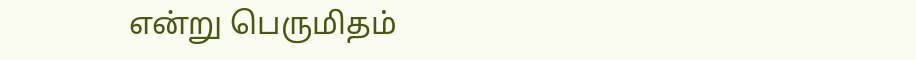என்று பெருமிதம்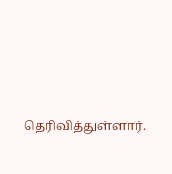தெரிவித்துள்ளார்.